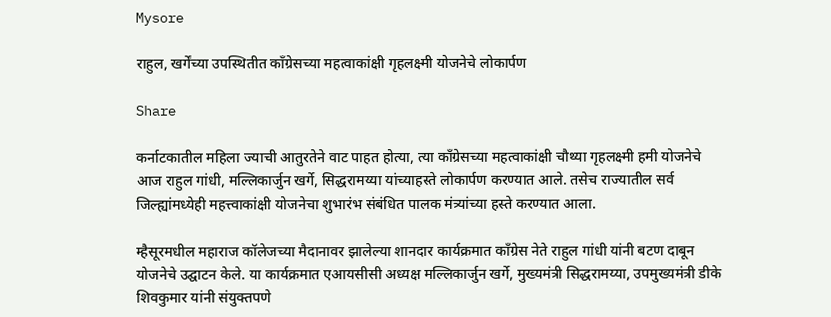Mysore

राहुल, खर्गेंच्या उपस्थितीत काँग्रेसच्या महत्वाकांक्षी गृहलक्ष्मी योजनेचे लोकार्पण

Share

कर्नाटकातील महिला ज्याची आतुरतेने वाट पाहत होत्या, त्या काँग्रेसच्या महत्वाकांक्षी चौथ्या गृहलक्ष्मी हमी योजनेचे आज राहुल गांधी, मल्लिकार्जुन खर्गे, सिद्धरामय्या यांच्याहस्ते लोकार्पण करण्यात आले. तसेच राज्यातील सर्व जिल्ह्यांमध्येही महत्त्वाकांक्षी योजनेचा शुभारंभ संबंधित पालक मंत्र्यांच्या हस्ते करण्यात आला.

म्हैसूरमधील महाराज कॉलेजच्या मैदानावर झालेल्या शानदार कार्यक्रमात काँग्रेस नेते राहुल गांधी यांनी बटण दाबून योजनेचे उद्घाटन केले. या कार्यक्रमात एआयसीसी अध्यक्ष मल्लिकार्जुन खर्गे, मुख्यमंत्री सिद्धरामय्या, उपमुख्यमंत्री डीके शिवकुमार यांनी संयुक्तपणे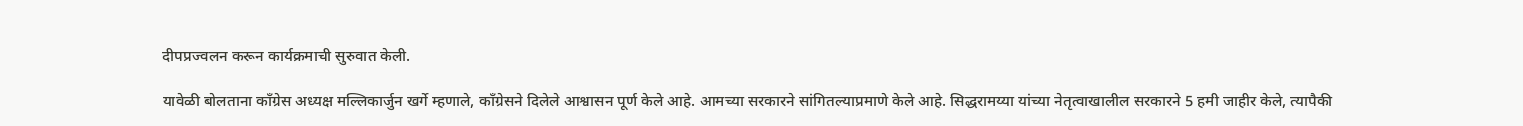दीपप्रज्वलन करून कार्यक्रमाची सुरुवात केली.

यावेळी बोलताना काँग्रेस अध्यक्ष मल्लिकार्जुन खर्गे म्हणाले, काँग्रेसने दिलेले आश्वासन पूर्ण केले आहे. आमच्या सरकारने सांगितल्याप्रमाणे केले आहे. सिद्धरामय्या यांच्या नेतृत्वाखालील सरकारने 5 हमी जाहीर केले, त्यापैकी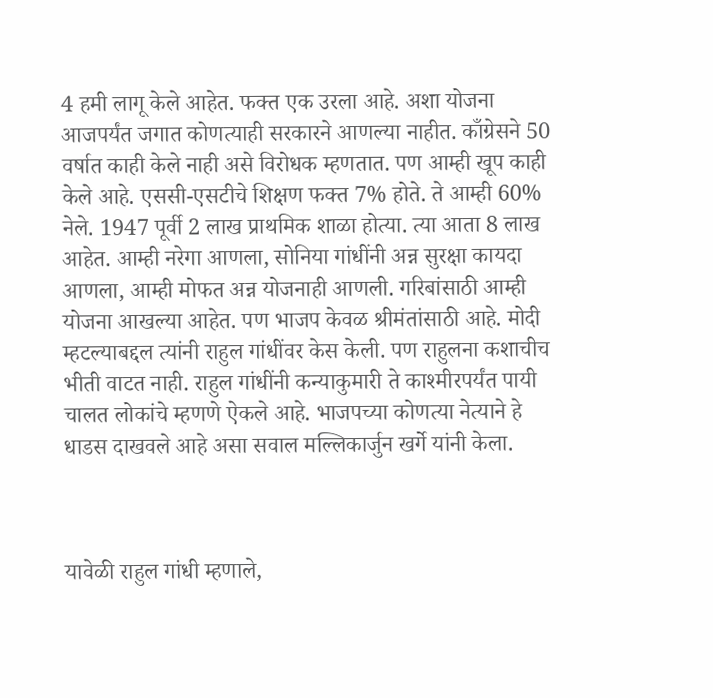4 हमी लागू केले आहेत. फक्त एक उरला आहे. अशा योजना आजपर्यंत जगात कोणत्याही सरकारने आणल्या नाहीत. काँग्रेसने 50 वर्षात काही केले नाही असे विरोधक म्हणतात. पण आम्ही खूप काही केले आहे. एससी-एसटीचे शिक्षण फक्त 7% होते. ते आम्ही 60% नेले. 1947 पूर्वी 2 लाख प्राथमिक शाळा होत्या. त्या आता 8 लाख आहेत. आम्ही नरेगा आणला, सोनिया गांधींनी अन्न सुरक्षा कायदा आणला, आम्ही मोफत अन्न योजनाही आणली. गरिबांसाठी आम्ही योजना आखल्या आहेत. पण भाजप केवळ श्रीमंतांसाठी आहे. मोदी म्हटल्याबद्दल त्यांनी राहुल गांधींवर केस केली. पण राहुलना कशाचीच भीती वाटत नाही. राहुल गांधींनी कन्याकुमारी ते काश्मीरपर्यंत पायी चालत लोकांचे म्हणणे ऐकले आहे. भाजपच्या कोणत्या नेत्याने हे धाडस दाखवले आहे असा सवाल मल्लिकार्जुन खर्गे यांनी केला.



यावेळी राहुल गांधी म्हणाले,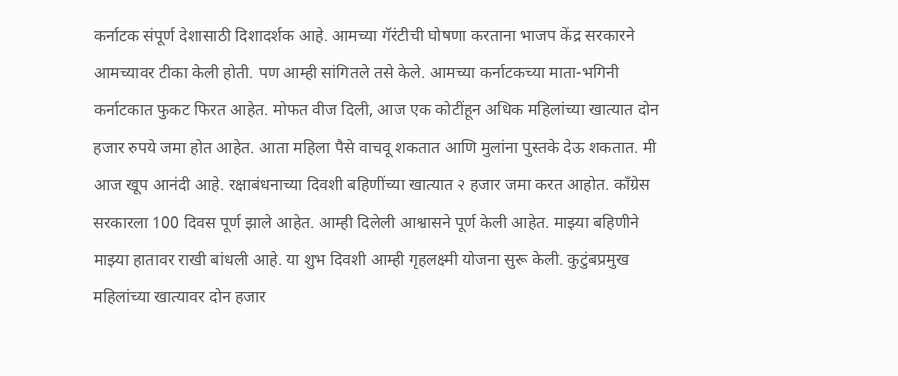कर्नाटक संपूर्ण देशासाठी दिशादर्शक आहे. आमच्या गॅरंटीची घोषणा करताना भाजप केंद्र सरकारने आमच्यावर टीका केली होती. पण आम्ही सांगितले तसे केले. आमच्या कर्नाटकच्या माता-भगिनी कर्नाटकात फुकट फिरत आहेत. मोफत वीज दिली, आज एक कोटींहून अधिक महिलांच्या खात्यात दोन हजार रुपये जमा होत आहेत. आता महिला पैसे वाचवू शकतात आणि मुलांना पुस्तके देऊ शकतात. मी आज खूप आनंदी आहे. रक्षाबंधनाच्या दिवशी बहिणींच्या खात्यात २ हजार जमा करत आहोत. काँग्रेस सरकारला 100 दिवस पूर्ण झाले आहेत. आम्ही दिलेली आश्वासने पूर्ण केली आहेत. माझ्या बहिणीने माझ्या हातावर राखी बांधली आहे. या शुभ दिवशी आम्ही गृहलक्ष्मी योजना सुरू केली. कुटुंबप्रमुख महिलांच्या खात्यावर दोन हजार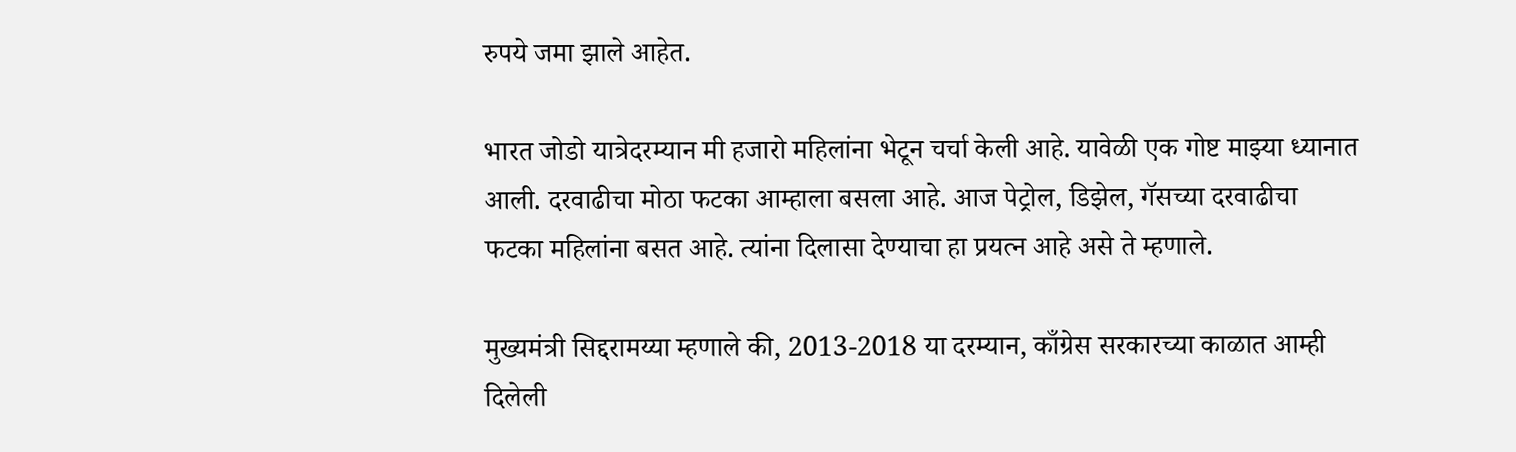रुपये जमा झाले आहेत.

भारत जोडो यात्रेदरम्यान मी हजारो महिलांना भेटून चर्चा केली आहे. यावेळी एक गोष्ट माझ्या ध्यानात आली. दरवाढीचा मोठा फटका आम्हाला बसला आहे. आज पेट्रोल, डिझेल, गॅसच्या दरवाढीचा फटका महिलांना बसत आहे. त्यांना दिलासा देण्याचा हा प्रयत्न आहे असे ते म्हणाले.

मुख्यमंत्री सिद्दरामय्या म्हणाले की, 2013-2018 या दरम्यान, काँग्रेस सरकारच्या काळात आम्ही दिलेली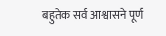बहुतेक सर्व आश्वासने पूर्ण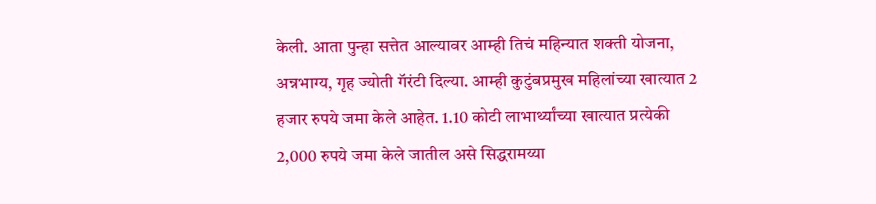केली. आता पुन्हा सत्तेत आल्यावर आम्ही तिचं महिन्यात शक्ती योजना, अन्नभाग्य, गृह ज्योती गॅरंटी दिल्या. आम्ही कुटुंबप्रमुख महिलांच्या खात्यात 2 हजार रुपये जमा केले आहेत. 1.10 कोटी लाभार्थ्यांच्या खात्यात प्रत्येकी 2,000 रुपये जमा केले जातील असे सिद्धरामय्या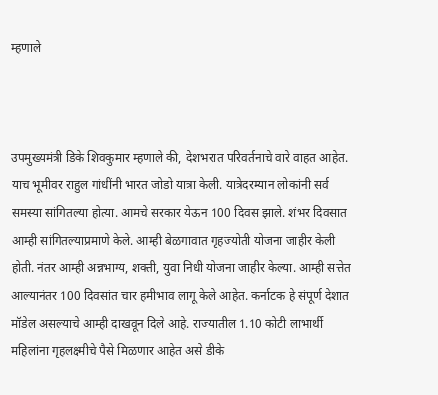म्हणाले



उपमुख्यमंत्री डिके शिवकुमार म्हणाले की, देशभरात परिवर्तनाचे वारे वाहत आहेत. याच भूमीवर राहुल गांधींनी भारत जोडो यात्रा केली. यात्रेदरम्यान लोकांनी सर्व समस्या सांगितल्या होत्या. आमचे सरकार येऊन 100 दिवस झाले. शंभर दिवसात आम्ही सांगितल्याप्रमाणे केले. आम्ही बेळगावात गृहज्योती योजना जाहीर केली होती. नंतर आम्ही अन्नभाग्य, शक्ती, युवा निधी योजना जाहीर केल्या. आम्ही सत्तेत आल्यानंतर 100 दिवसांत चार हमीभाव लागू केले आहेत. कर्नाटक हे संपूर्ण देशात मॉडेल असल्याचे आम्ही दाखवून दिले आहे. राज्यातील 1.10 कोटी लाभार्थी महिलांना गृहलक्ष्मीचे पैसे मिळणार आहेत असे डीके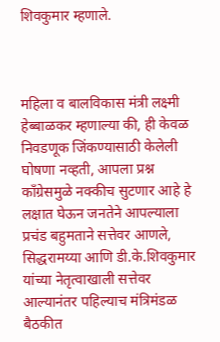शिवकुमार म्हणाले.



महिला व बालविकास मंत्री लक्ष्मी हेब्बाळकर म्हणाल्या की, ही केवळ निवडणूक जिंकण्यासाठी केलेली घोषणा नव्हती, आपला प्रश्न काँग्रेसमुळे नक्कीच सुटणार आहे हे लक्षात घेऊन जनतेने आपल्याला प्रचंड बहुमताने सत्तेवर आणले, सिद्धरामय्या आणि डी.के.शिवकुमार यांच्या नेतृत्वाखाली सत्तेवर आल्यानंतर पहिल्याच मंत्रिमंडळ बैठकीत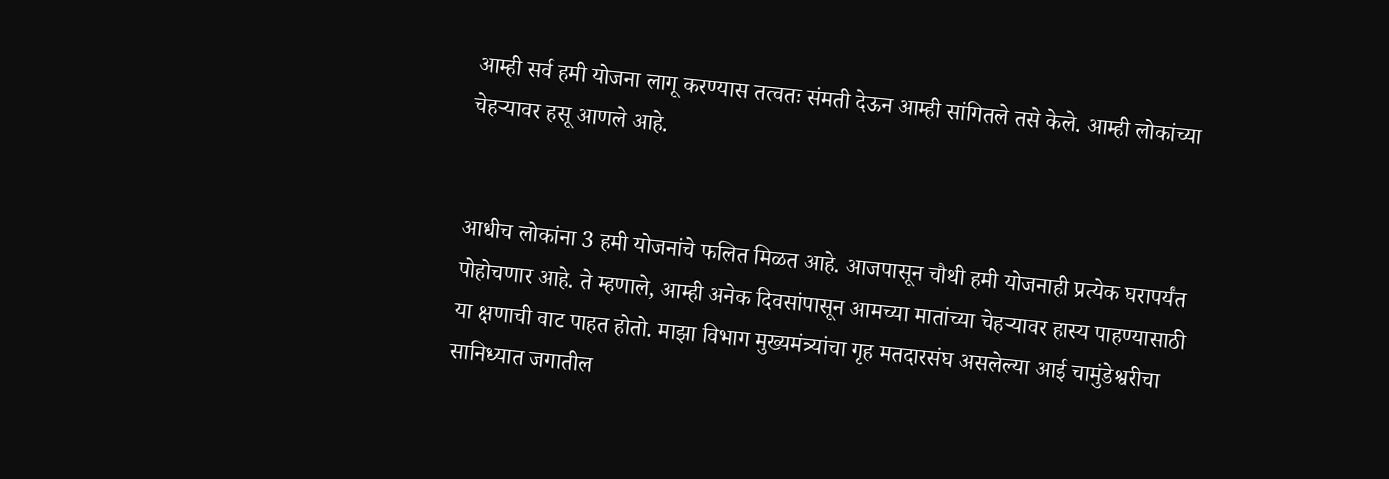आम्ही सर्व हमी योजना लागू करण्यास तत्वतः संमती देऊन आम्ही सांगितले तसे केले. आम्ही लोकांच्या चेहऱ्यावर हसू आणले आहे.


आधीच लोकांना 3 हमी योजनांचे फलित मिळत आहे. आजपासून चौथी हमी योजनाही प्रत्येक घरापर्यंत पोहोचणार आहे. ते म्हणाले, आम्ही अनेक दिवसांपासून आमच्या मातांच्या चेहऱ्यावर हास्य पाहण्यासाठी या क्षणाची वाट पाहत होतो. माझा विभाग मुख्यमंत्र्यांचा गृह मतदारसंघ असलेल्या आई चामुंडेश्वरीचा सानिध्यात जगातील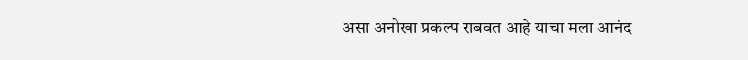असा अनोखा प्रकल्प राबवत आहे याचा मला आनंद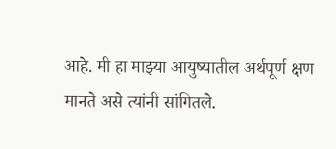आहे. मी हा माझ्या आयुष्यातील अर्थपूर्ण क्षण मानते असे त्यांनी सांगितले.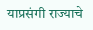याप्रसंगी राज्याचे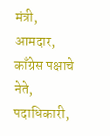मंत्री, आमदार, काँग्रेस पक्षाचे नेते, पदाधिकारी,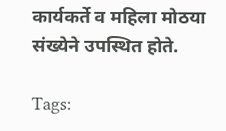कार्यकर्ते व महिला मोठया संख्येने उपस्थित होते.

Tags: